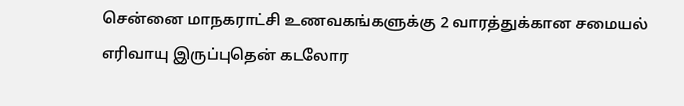சென்னை மாநகராட்சி உணவகங்களுக்கு 2 வாரத்துக்கான சமையல் எரிவாயு இருப்புதென் கடலோர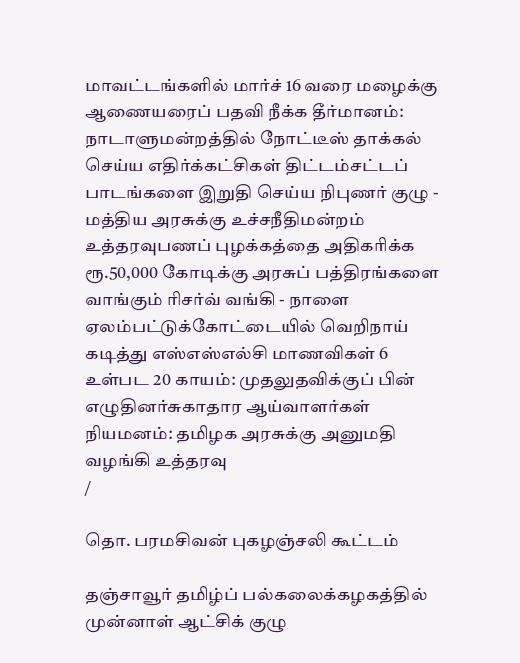மாவட்டங்களில் மார்ச் 16 வரை மழைக்கு ஆணையரைப் பதவி நீக்க தீர்மானம்: நாடாளுமன்றத்தில் நோட்டீஸ் தாக்கல் செய்ய எதிர்க்கட்சிகள் திட்டம்சட்டப் பாடங்களை இறுதி செய்ய நிபுணர் குழு - மத்திய அரசுக்கு உச்சநீதிமன்றம் உத்தரவுபணப் புழக்கத்தை அதிகரிக்க ரூ.50,000 கோடிக்கு அரசுப் பத்திரங்களை வாங்கும் ரிசர்வ் வங்கி - நாளை ஏலம்பட்டுக்கோட்டையில் வெறிநாய் கடித்து எஸ்எஸ்எல்சி மாணவிகள் 6 உள்பட 20 காயம்: முதலுதவிக்குப் பின் எழுதினர்சுகாதார ஆய்வாளர்கள் நியமனம்: தமிழக அரசுக்கு அனுமதி வழங்கி உத்தரவு
/

தொ. பரமசிவன் புகழஞ்சலி கூட்டம்

தஞ்சாவூர் தமிழ்ப் பல்கலைக்கழகத்தில் முன்னாள் ஆட்சிக் குழு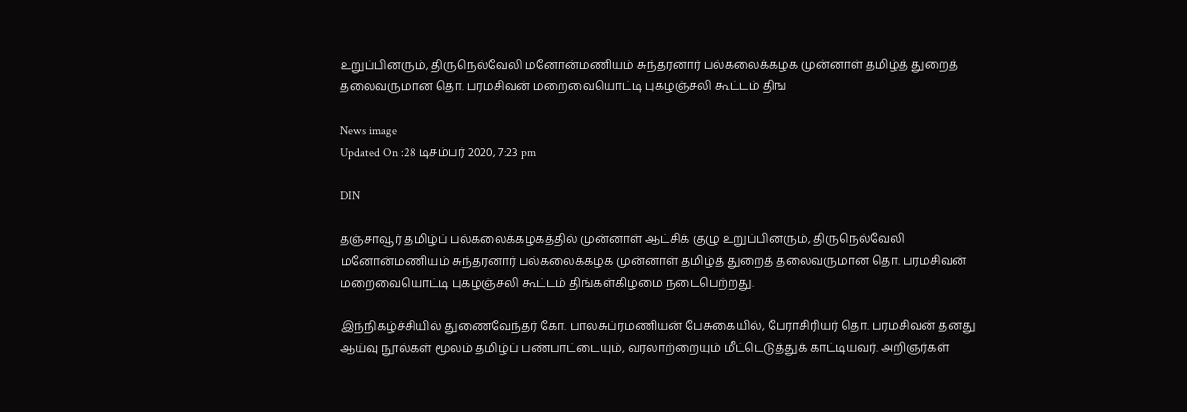உறுப்பினரும், திருநெல்வேலி மனோன்மணியம் சுந்தரனார் பல்கலைக்கழக முன்னாள் தமிழ்த் துறைத் தலைவருமான தொ. பரமசிவன் மறைவையொட்டி புகழஞ்சலி கூட்டம் திங

News image
Updated On :28 டிசம்பர் 2020, 7:23 pm

DIN

தஞ்சாவூர் தமிழ்ப் பல்கலைக்கழகத்தில் முன்னாள் ஆட்சிக் குழு உறுப்பினரும், திருநெல்வேலி மனோன்மணியம் சுந்தரனார் பல்கலைக்கழக முன்னாள் தமிழ்த் துறைத் தலைவருமான தொ. பரமசிவன் மறைவையொட்டி புகழஞ்சலி கூட்டம் திங்கள்கிழமை நடைபெற்றது.

இந்நிகழ்ச்சியில் துணைவேந்தர் கோ. பாலசுப்ரமணியன் பேசுகையில், பேராசிரியர் தொ. பரமசிவன் தனது ஆய்வு நூல்கள் மூலம் தமிழ்ப் பண்பாட்டையும், வரலாற்றையும் மீட்டெடுத்துக் காட்டியவர். அறிஞர்கள்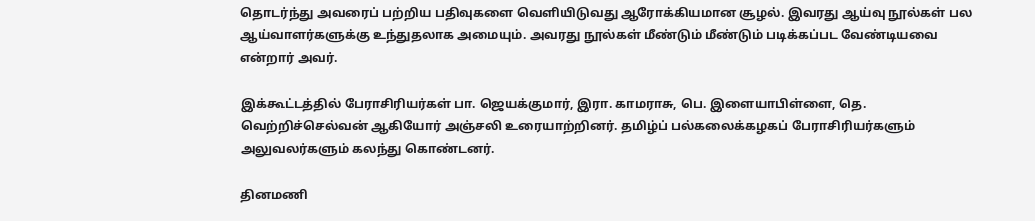தொடர்ந்து அவரைப் பற்றிய பதிவுகளை வெளியிடுவது ஆரோக்கியமான சூழல். இவரது ஆய்வு நூல்கள் பல ஆய்வாளர்களுக்கு உந்துதலாக அமையும். அவரது நூல்கள் மீண்டும் மீண்டும் படிக்கப்பட வேண்டியவை என்றார் அவர்.

இக்கூட்டத்தில் பேராசிரியர்கள் பா. ஜெயக்குமார், இரா. காமராசு, பெ. இளையாபிள்ளை, தெ. வெற்றிச்செல்வன் ஆகியோர் அஞ்சலி உரையாற்றினர். தமிழ்ப் பல்கலைக்கழகப் பேராசிரியர்களும் அலுவலர்களும் கலந்து கொண்டனர்.

தினமணி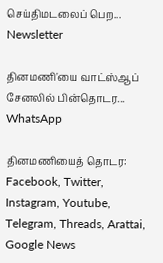செய்திமடலைப் பெற... Newsletter

தினமணி'யை வாட்ஸ்ஆப் சேனலில் பின்தொடர... WhatsApp

தினமணியைத் தொடர: Facebook, Twitter, Instagram, Youtube, Telegram, Threads, Arattai, Google News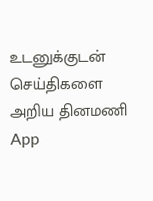உடனுக்குடன் செய்திகளை அறிய தினமணி App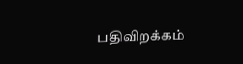பதிவிறக்கம்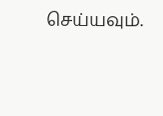செய்யவும்.